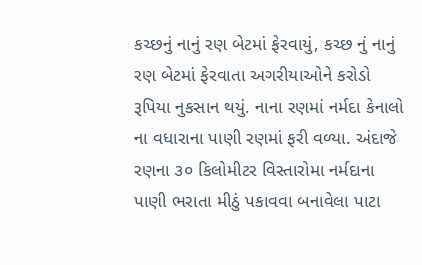કચ્છનું નાનું રણ બેટમાં ફેરવાયું, કચ્છ નું નાનું રણ બેટમાં ફેરવાતા અગરીયાઓને કરોડો રૂપિયા નુકસાન થયું. નાના રણમાં નર્મદા કેનાલો ના વધારાના પાણી રણમાં ફરી વળ્યા. અંદાજે રણના ૩૦ કિલોમીટર વિસ્તારોમા નર્મદાના પાણી ભરાતા મીઠું પકાવવા બનાવેલા પાટા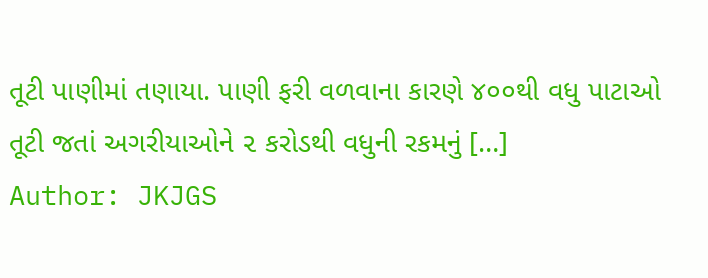તૂટી પાણીમાં તણાયા. પાણી ફરી વળવાના કારણે ૪૦૦થી વધુ પાટાઓ તૂટી જતાં અગરીયાઓને ૨ કરોડથી વધુની રકમનું […]
Author: JKJGS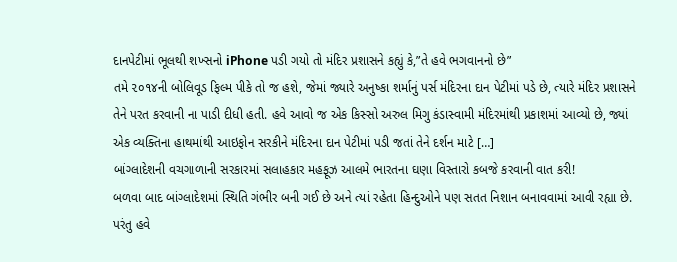દાનપેટીમાં ભૂલથી શખ્સનો iPhone પડી ગયો તો મંદિર પ્રશાસને કહ્યું કે,”તે હવે ભગવાનનો છે”
તમે ૨૦૧૪ની બોલિવૂડ ફિલ્મ પીકે તો જ હશે, જેમાં જ્યારે અનુષ્કા શર્માનું પર્સ મંદિરના દાન પેટીમાં પડે છે, ત્યારે મંદિર પ્રશાસને તેને પરત કરવાની ના પાડી દીધી હતી. હવે આવો જ એક કિસ્સો અરુલ મિગુ કંડાસ્વામી મંદિરમાંથી પ્રકાશમાં આવ્યો છે, જ્યાં એક વ્યક્તિના હાથમાંથી આઇફોન સરકીને મંદિરના દાન પેટીમાં પડી જતાં તેને દર્શન માટે […]
બાંગ્લાદેશની વચગાળાની સરકારમાં સલાહકાર મહફૂઝ આલમે ભારતના ઘણા વિસ્તારો કબજે કરવાની વાત કરી!
બળવા બાદ બાંગ્લાદેશમાં સ્થિતિ ગંભીર બની ગઈ છે અને ત્યાં રહેતા હિન્દુઓને પણ સતત નિશાન બનાવવામાં આવી રહ્યા છે. પરંતુ હવે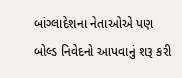બાંગ્લાદેશના નેતાઓએ પણ બોલ્ડ નિવેદનો આપવાનું શરૂ કરી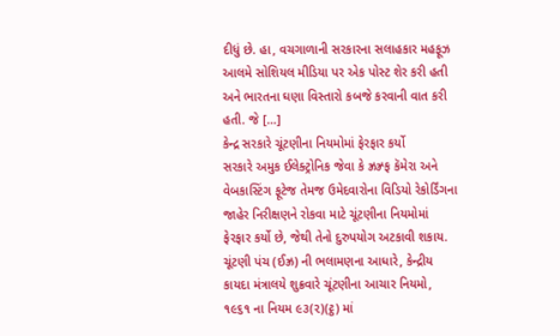દીધું છે. હા, વચગાળાની સરકારના સલાહકાર મહફૂઝ આલમે સોશિયલ મીડિયા પર એક પોસ્ટ શેર કરી હતી અને ભારતના ઘણા વિસ્તારો કબજે કરવાની વાત કરી હતી. જે […]
કેન્દ્ર સરકારે ચૂંટણીના નિયમોમાં ફેરફાર કર્યો
સરકારે અમુક ઈલેક્ટ્રોનિક જેવા કે ઝ્રઝ્ર્ફ કૅમેરા અને વેબકાસ્ટિંગ ફૂટેજ તેમજ ઉમેદવારોના વિડિયો રેકોર્ડિંગના જાહેર નિરીક્ષણને રોકવા માટે ચૂંટણીના નિયમોમાં ફેરફાર કર્યો છે, જેથી તેનો દુરુપયોગ અટકાવી શકાય. ચૂંટણી પંચ (ઈઝ્ર) ની ભલામણના આધારે, કેન્દ્રીય કાયદા મંત્રાલયે શુક્રવારે ચૂંટણીના આચાર નિયમો, ૧૯૬૧ ના નિયમ ૯૩(૨)(ટ્ઠ) માં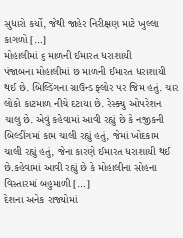સુધારો કર્યો, જેથી જાહેર નિરીક્ષણ માટે ખુલ્લા કાગળો […]
મોહાલીમાં ૬ માળની ઈમારત ધરાશાયી
પંજાબના મોહાલીમાં છ માળની ઈમારત ધરાશાયી થઈ છે. બિલ્ડિંગના ગ્રાઉન્ડ ફ્લોર પર જિમ હતું. ચાર લોકો કાટમાળ નીચે દટાયા છે. રેસ્ક્યુ ઓપરેશન ચાલુ છે. એવું કહેવામાં આવી રહ્યું છે કે નજીકની બિલ્ડીંગમાં કામ ચાલી રહ્યું હતું, જેમાં ખોદકામ ચાલી રહ્યું હતું, જેના કારણે ઈમારત ધરાશાયી થઈ છે.કહેવામાં આવી રહ્યું છે કે મોહાલીના સોહના વિસ્તારમાં બહુમાળી […]
દેશના અનેક રાજ્યોમાં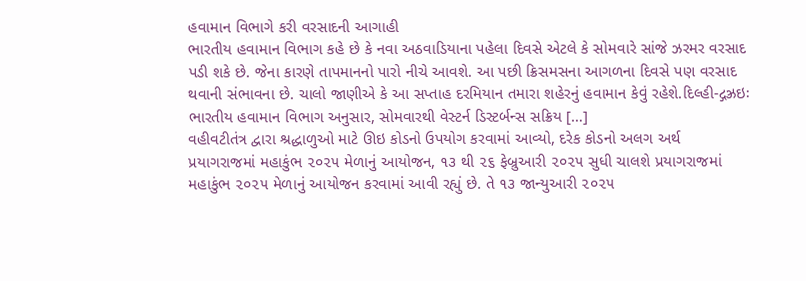હવામાન વિભાગે કરી વરસાદની આગાહી
ભારતીય હવામાન વિભાગ કહે છે કે નવા અઠવાડિયાના પહેલા દિવસે એટલે કે સોમવારે સાંજે ઝરમર વરસાદ પડી શકે છે. જેના કારણે તાપમાનનો પારો નીચે આવશે. આ પછી ક્રિસમસના આગળના દિવસે પણ વરસાદ થવાની સંભાવના છે. ચાલો જાણીએ કે આ સપ્તાહ દરમિયાન તમારા શહેરનું હવામાન કેવું રહેશે.દિલ્હી-દ્ગઝ્રઇઃ ભારતીય હવામાન વિભાગ અનુસાર, સોમવારથી વેસ્ટર્ન ડિસ્ટર્બન્સ સક્રિય […]
વહીવટીતંત્ર દ્વારા શ્રદ્ધાળુઓ માટે ઊઇ કોડનો ઉપયોગ કરવામાં આવ્યો, દરેક કોડનો અલગ અર્થ
પ્રયાગરાજમાં મહાકુંભ ૨૦૨૫ મેળાનું આયોજન, ૧૩ થી ૨૬ ફેબ્રુઆરી ૨૦૨૫ સુધી ચાલશે પ્રયાગરાજમાં મહાકુંભ ૨૦૨૫ મેળાનું આયોજન કરવામાં આવી રહ્યું છે. તે ૧૩ જાન્યુઆરી ૨૦૨૫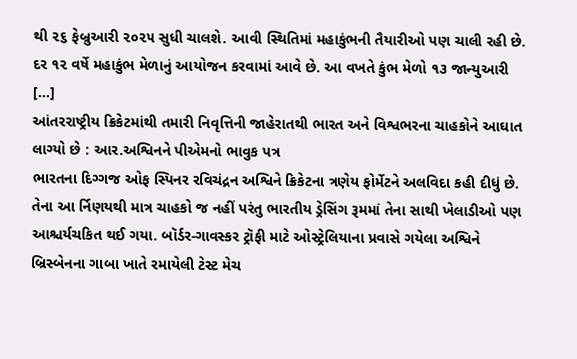થી ૨૬ ફેબ્રુઆરી ૨૦૨૫ સુધી ચાલશે. આવી સ્થિતિમાં મહાકુંભની તૈયારીઓ પણ ચાલી રહી છે. દર ૧૨ વર્ષે મહાકુંભ મેળાનું આયોજન કરવામાં આવે છે. આ વખતે કુંભ મેળો ૧૩ જાન્યુઆરી […]
આંતરરાષ્ટ્રીય ક્રિકેટમાંથી તમારી નિવૃત્તિની જાહેરાતથી ભારત અને વિશ્વભરના ચાહકોને આઘાત લાગ્યો છે : આર.અશ્વિનને પીએમનો ભાવુક પત્ર
ભારતના દિગ્ગજ ઓફ સ્પિનર રવિચંદ્રન અશ્વિને ક્રિકેટના ત્રણેય ફોર્મેટને અલવિદા કહી દીધું છે. તેના આ ર્નિણયથી માત્ર ચાહકો જ નહીં પરંતુ ભારતીય ડ્રેસિંગ રૂમમાં તેના સાથી ખેલાડીઓ પણ આશ્ચર્યચકિત થઈ ગયા. બૉર્ડર-ગાવસ્કર ટ્રૉફી માટે ઓસ્ટ્રેલિયાના પ્રવાસે ગયેલા અશ્વિને બ્રિસ્બેનના ગાબા ખાતે રમાયેલી ટેસ્ટ મેચ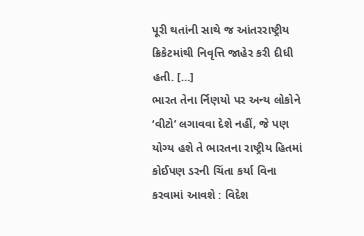પૂરી થતાંની સાથે જ આંતરરાષ્ટ્રીય ક્રિકેટમાંથી નિવૃત્તિ જાહેર કરી દીધી હતી. […]
ભારત તેના ર્નિણયો પર અન્ય લોકોને ‘વીટો’ લગાવવા દેશે નહીં, જે પણ યોગ્ય હશે તે ભારતના રાષ્ટ્રીય હિતમાં કોઈપણ ડરની ચિંતા કર્યા વિના કરવામાં આવશે : વિદેશ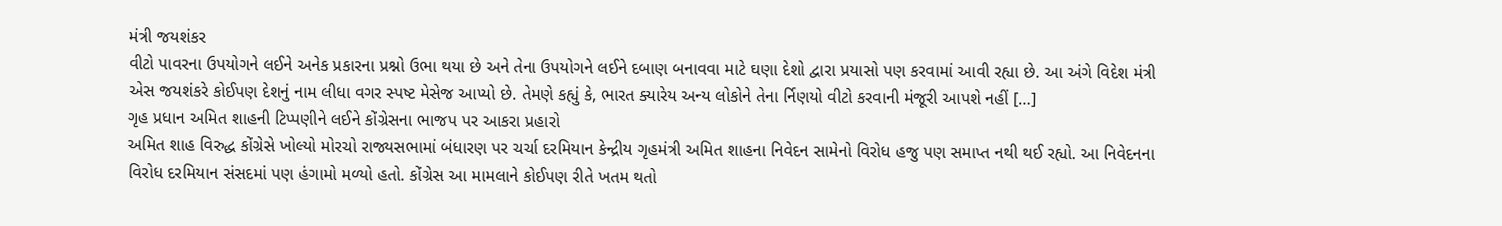મંત્રી જયશંકર
વીટો પાવરના ઉપયોગને લઈને અનેક પ્રકારના પ્રશ્નો ઉભા થયા છે અને તેના ઉપયોગને લઈને દબાણ બનાવવા માટે ઘણા દેશો દ્વારા પ્રયાસો પણ કરવામાં આવી રહ્યા છે. આ અંગે વિદેશ મંત્રી એસ જયશંકરે કોઈપણ દેશનું નામ લીધા વગર સ્પષ્ટ મેસેજ આપ્યો છે. તેમણે કહ્યું કે, ભારત ક્યારેય અન્ય લોકોને તેના ર્નિણયો વીટો કરવાની મંજૂરી આપશે નહીં […]
ગૃહ પ્રધાન અમિત શાહની ટિપ્પણીને લઈને કોંગ્રેસના ભાજપ પર આકરા પ્રહારો
અમિત શાહ વિરુદ્ધ કોંગ્રેસે ખોલ્યો મોરચો રાજ્યસભામાં બંધારણ પર ચર્ચા દરમિયાન કેન્દ્રીય ગૃહમંત્રી અમિત શાહના નિવેદન સામેનો વિરોધ હજુ પણ સમાપ્ત નથી થઈ રહ્યો. આ નિવેદનના વિરોધ દરમિયાન સંસદમાં પણ હંગામો મળ્યો હતો. કોંગ્રેસ આ મામલાને કોઈપણ રીતે ખતમ થતો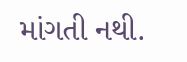માંગતી નથી.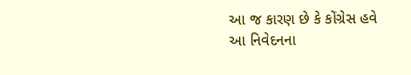આ જ કારણ છે કે કોંગ્રેસ હવે આ નિવેદનના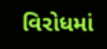વિરોધમાં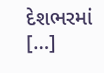દેશભરમાં […]